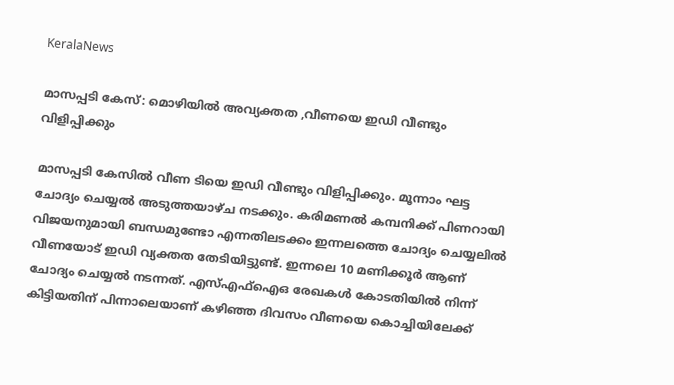KeralaNews

മാസപ്പടി കേസ്: മൊഴിയില്‍ അവ്യക്തത ,വീണയെ ഇഡി വീണ്ടും വിളിപ്പിക്കും

മാസപ്പടി കേസിൽ വീണ ടിയെ ഇഡി വീണ്ടും വിളിപ്പിക്കും. മൂന്നാം ഘട്ട ചോദ്യം ചെയ്യൽ അടുത്തയാഴ്ച നടക്കും. കരിമണൽ കമ്പനിക്ക് പിണറായി വിജയനുമായി ബന്ധമുണ്ടോ എന്നതിലടക്കം ഇന്നലത്തെ ചോദ്യം ചെയ്യലിൽ വീണയോട് ഇഡി വ്യക്തത തേടിയിട്ടുണ്ട്. ഇന്നലെ 10 മണിക്കൂർ ആണ് ചോദ്യം ചെയ്യൽ നടന്നത്. എസ്എഫ്ഐഒ രേഖകൾ കോടതിയിൽ നിന്ന് കിട്ടിയതിന് പിന്നാലെയാണ് കഴിഞ്ഞ ദിവസം വീണയെ കൊച്ചിയിലേക്ക്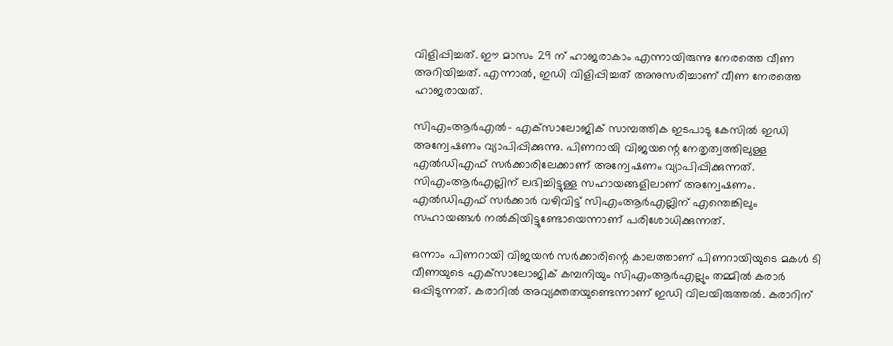വിളിപ്പിച്ചത്. ഈ മാസം 29 ന് ഹാജരാകാം എന്നായിരുന്നു നേരത്തെ വീണ അറിയിച്ചത്. എന്നാല്‍, ഇഡി വിളിപ്പിച്ചത് അനുസരിച്ചാണ് വീണ നേരത്തെ ഹാജരായത്.

സിഎംആര്‍എല്‍- എക്‌സാലോജിക് സാമ്പത്തിക ഇടപാടു കേസില്‍ ഇഡി അന്വേഷണം വ്യാപിപ്പിക്കുന്നു. പിണറായി വിജയന്റെ നേതൃത്വത്തിലുള്ള എല്‍ഡിഎഫ് സര്‍ക്കാരിലേക്കാണ് അന്വേഷണം വ്യാപിപ്പിക്കുന്നത്. സിഎംആര്‍എല്ലിന് ലഭിച്ചിട്ടുള്ള സഹായങ്ങളിലാണ് അന്വേഷണം. എല്‍ഡിഎഫ് സര്‍ക്കാര്‍ വഴിവിട്ട് സിഎംആര്‍എല്ലിന് എന്തെങ്കിലും സഹായങ്ങള്‍ നല്‍കിയിട്ടുണ്ടോയെന്നാണ് പരിശോധിക്കുന്നത്.

ഒന്നാം പിണറായി വിജയന്‍ സര്‍ക്കാരിന്റെ കാലത്താണ് പിണറായിയുടെ മകള്‍ ടി വീണയുടെ എക്‌സാലോജിക് കമ്പനിയും സിഎംആര്‍എല്ലും തമ്മില്‍ കരാര്‍ ഒപ്പിടുന്നത്. കരാറില്‍ അവ്യക്തതയുണ്ടെന്നാണ് ഇഡി വിലയിരുത്തല്‍. കരാറിന്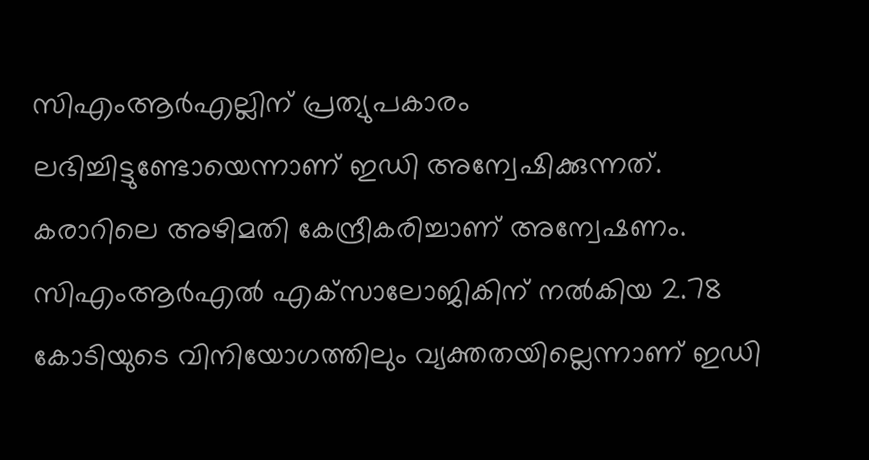സിഎംആര്‍എല്ലിന് പ്രത്യുപകാരം ലഭിച്ചിട്ടുണ്ടോയെന്നാണ് ഇഡി അന്വേഷിക്കുന്നത്. കരാറിലെ അഴിമതി കേന്ദ്രീകരിച്ചാണ് അന്വേഷണം. സിഎംആര്‍എല്‍ എക്‌സാലോജികിന് നല്‍കിയ 2.78 കോടിയുടെ വിനിയോഗത്തിലും വ്യക്തതയില്ലെന്നാണ് ഇഡി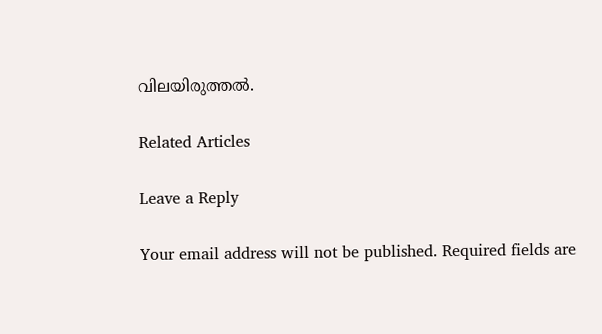വിലയിരുത്തല്‍.

Related Articles

Leave a Reply

Your email address will not be published. Required fields are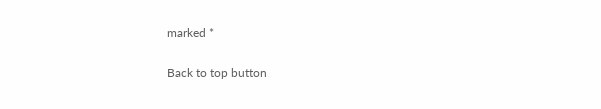marked *

Back to top button